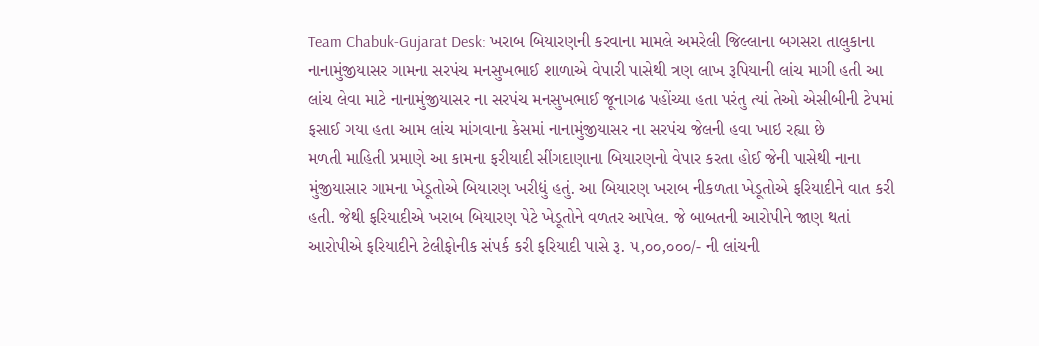Team Chabuk-Gujarat Desk: ખરાબ બિયારણની કરવાના મામલે અમરેલી જિલ્લાના બગસરા તાલુકાના નાનામુંજીયાસર ગામના સરપંચ મનસુખભાઈ શાળાએ વેપારી પાસેથી ત્રણ લાખ રૂપિયાની લાંચ માગી હતી આ લાંચ લેવા માટે નાનામુંજીયાસર ના સરપંચ મનસુખભાઈ જૂનાગઢ પહોંચ્યા હતા પરંતુ ત્યાં તેઓ એસીબીની ટેપમાં ફસાઈ ગયા હતા આમ લાંચ માંગવાના કેસમાં નાનામુંજીયાસર ના સરપંચ જેલની હવા ખાઇ રહ્યા છે
મળતી માહિતી પ્રમાણે આ કામના ફરીયાદી સીંગદાણાના બિયારણનો વેપાર કરતા હોઈ જેની પાસેથી નાના મુંજીયાસાર ગામના ખેડૂતોએ બિયારણ ખરીદ્યું હતું. આ બિયારણ ખરાબ નીકળતા ખેડૂતોએ ફરિયાદીને વાત કરી હતી. જેથી ફરિયાદીએ ખરાબ બિયારણ પેટે ખેડૂતોને વળતર આપેલ. જે બાબતની આરોપીને જાણ થતાં આરોપીએ ફરિયાદીને ટેલીફોનીક સંપર્ક કરી ફરિયાદી પાસે રૂ. ૫,૦૦,૦૦૦/- ની લાંચની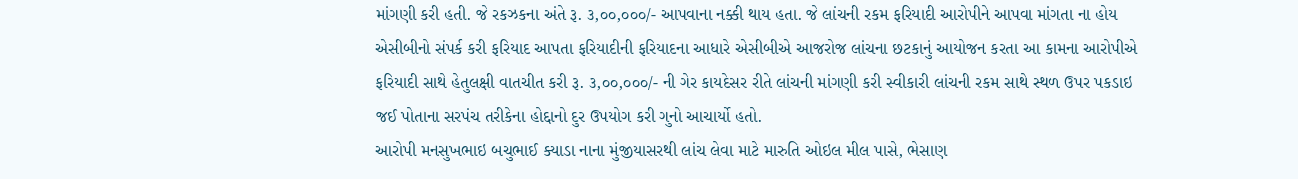માંગણી કરી હતી. જે રકઝકના અંતે રૂ. ૩,૦૦,૦૦૦/- આપવાના નક્કી થાય હતા. જે લાંચની રકમ ફરિયાદી આરોપીને આપવા માંગતા ના હોય એસીબીનો સંપર્ક કરી ફરિયાદ આપતા ફરિયાદીની ફરિયાદના આધારે એસીબીએ આજરોજ લાંચના છટકાનું આયોજન કરતા આ કામના આરોપીએ ફરિયાદી સાથે હેતુલક્ષી વાતચીત કરી રૂ. ૩,૦૦,૦૦૦/- ની ગેર કાયદેસર રીતે લાંચની માંગણી કરી સ્વીકારી લાંચની રકમ સાથે સ્થળ ઉપર પકડાઇ જઈ પોતાના સરપંચ તરીકેના હોદ્દાનો દુર ઉપયોગ કરી ગુનો આચાર્યો હતો.
આરોપી મનસુખભાઇ બચુભાઈ ક્યાડા નાના મુંજીયાસરથી લાંચ લેવા માટે મારુતિ ઓઇલ મીલ પાસે, ભેસાણ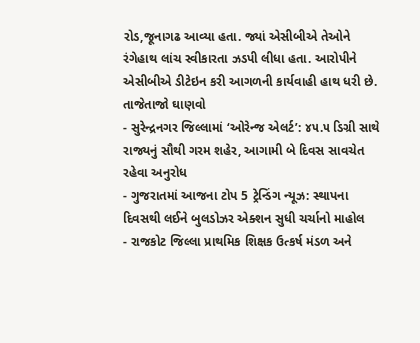રોડ,જૂનાગઢ આવ્યા હતા. જ્યાં એસીબીએ તેઓને રંગેહાથ લાંચ સ્વીકારતા ઝડપી લીધા હતા. આરોપીને એસીબીએ ડીટેઇન કરી આગળની કાર્યવાહી હાથ ધરી છે.
તાજેતાજો ઘાણવો
- સુરેન્દ્રનગર જિલ્લામાં ‘ઓરેન્જ એલર્ટ’: ૪૫.૫ ડિગ્રી સાથે રાજ્યનું સૌથી ગરમ શહેર, આગામી બે દિવસ સાવચેત રહેવા અનુરોધ
- ગુજરાતમાં આજના ટોપ 5 ટ્રેન્ડિંગ ન્યૂઝ: સ્થાપના દિવસથી લઈને બુલડોઝર એક્શન સુધી ચર્ચાનો માહોલ
- રાજકોટ જિલ્લા પ્રાથમિક શિક્ષક ઉત્કર્ષ મંડળ અને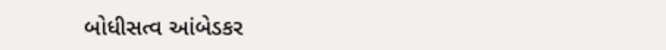બોધીસત્વ આંબેડકર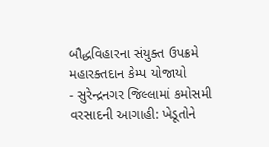બૌદ્ધવિહારના સંયુક્ત ઉપક્રમે મહારક્તદાન કેમ્પ યોજાયો
- સુરેન્દ્રનગર જિલ્લામાં કમોસમી વરસાદની આગાહી: ખેડૂતોને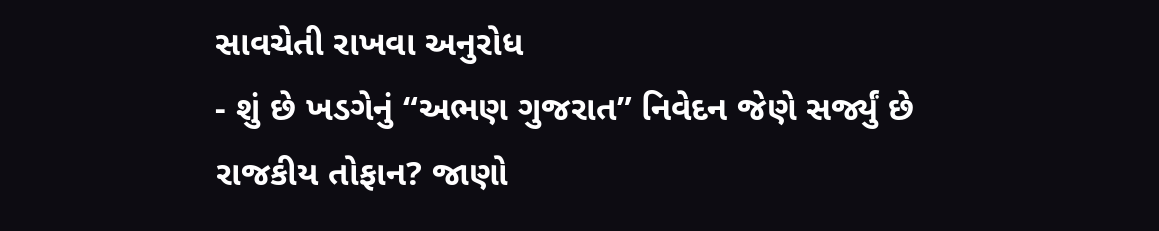સાવચેતી રાખવા અનુરોધ
- શું છે ખડગેનું “અભણ ગુજરાત” નિવેદન જેણે સર્જ્યું છે રાજકીય તોફાન? જાણો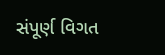સંપૂર્ણ વિગત